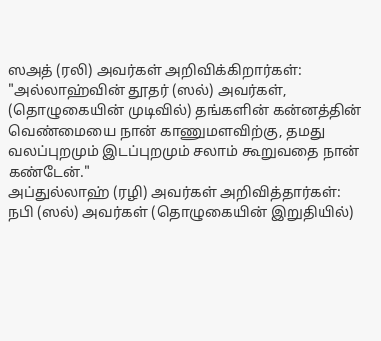ஸஅத் (ரலி) அவர்கள் அறிவிக்கிறார்கள்:
"அல்லாஹ்வின் தூதர் (ஸல்) அவர்கள், (தொழுகையின் முடிவில்) தங்களின் கன்னத்தின் வெண்மையை நான் காணுமளவிற்கு, தமது வலப்புறமும் இடப்புறமும் சலாம் கூறுவதை நான் கண்டேன்."
அப்துல்லாஹ் (ரழி) அவர்கள் அறிவித்தார்கள்:
நபி (ஸல்) அவர்கள் (தொழுகையின் இறுதியில்)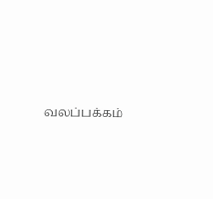வலப்பக்கம்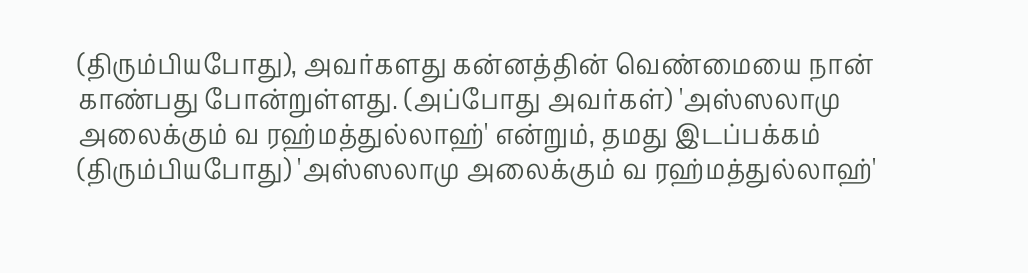(திரும்பியபோது), அவர்களது கன்னத்தின் வெண்மையை நான் காண்பது போன்றுள்ளது. (அப்போது அவர்கள்) 'அஸ்ஸலாமு அலைக்கும் வ ரஹ்மத்துல்லாஹ்' என்றும், தமது இடப்பக்கம் (திரும்பியபோது) 'அஸ்ஸலாமு அலைக்கும் வ ரஹ்மத்துல்லாஹ்'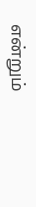என்றும்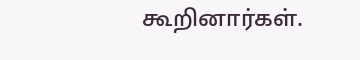கூறினார்கள்.